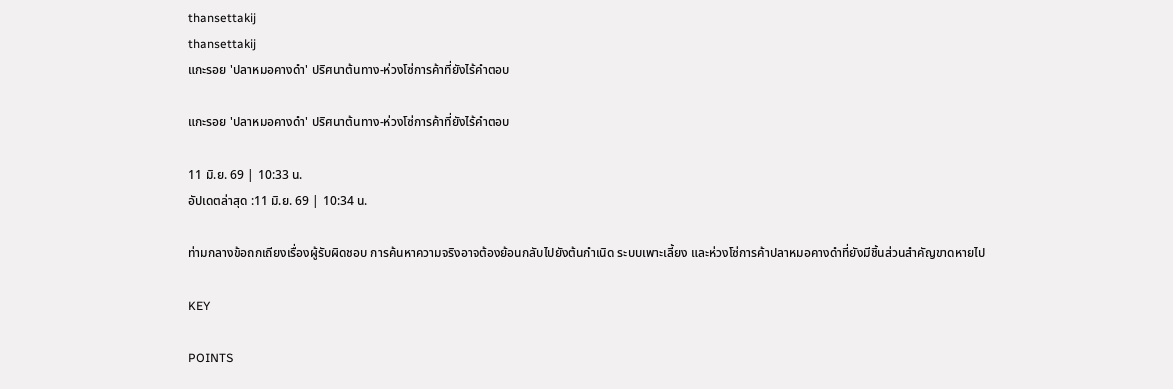thansettakij
thansettakij
แกะรอย 'ปลาหมอคางดำ' ปริศนาต้นทาง-ห่วงโซ่การค้าที่ยังไร้คำตอบ

แกะรอย 'ปลาหมอคางดำ' ปริศนาต้นทาง-ห่วงโซ่การค้าที่ยังไร้คำตอบ

11 มิ.ย. 69 | 10:33 น.
อัปเดตล่าสุด :11 มิ.ย. 69 | 10:34 น.

ท่ามกลางข้อถกเถียงเรื่องผู้รับผิดชอบ การค้นหาความจริงอาจต้องย้อนกลับไปยังต้นกำเนิด ระบบเพาะเลี้ยง และห่วงโซ่การค้าปลาหมอคางดำที่ยังมีชิ้นส่วนสำคัญขาดหายไป

KEY

POINTS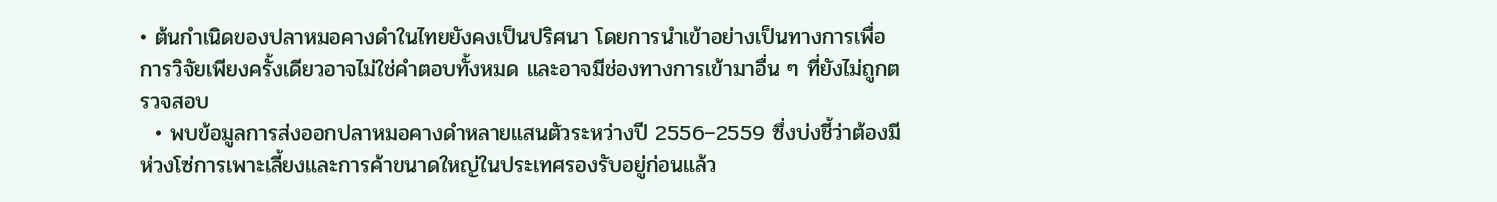• ต้นกำเนิดของปลาหมอคางดำในไทยยังคงเป็นปริศนา โดยการนำเข้าอย่างเป็นทางการเพื่อการวิจัยเพียงครั้งเดียวอาจไม่ใช่คำตอบทั้งหมด และอาจมีช่องทางการเข้ามาอื่น ๆ ที่ยังไม่ถูกตรวจสอบ
  • พบข้อมูลการส่งออกปลาหมอคางดำหลายแสนตัวระหว่างปี 2556–2559 ซึ่งบ่งชี้ว่าต้องมีห่วงโซ่การเพาะเลี้ยงและการค้าขนาดใหญ่ในประเทศรองรับอยู่ก่อนแล้ว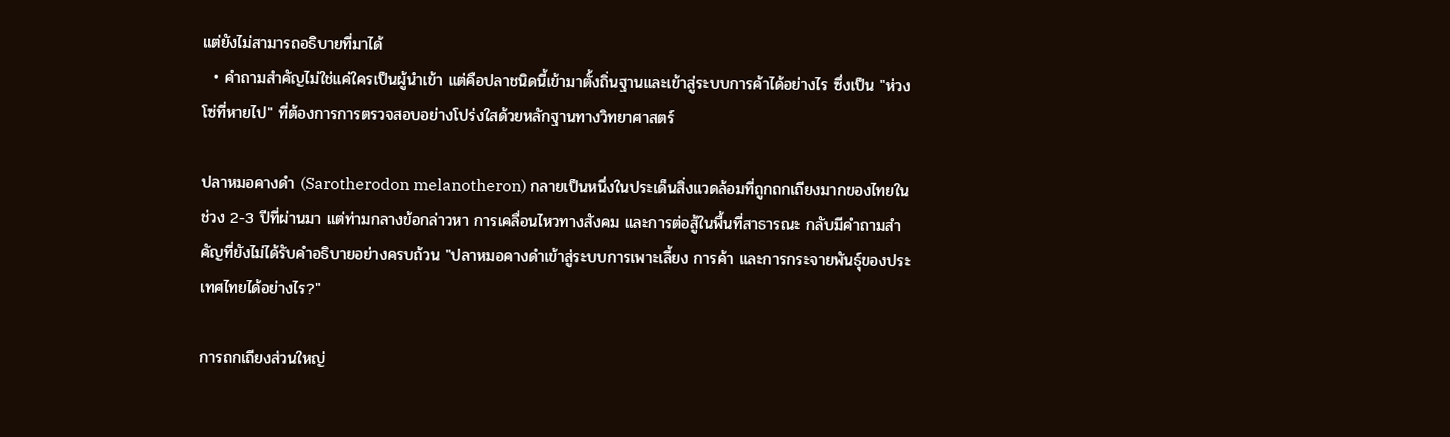แต่ยังไม่สามารถอธิบายที่มาได้
  • คำถามสำคัญไม่ใช่แค่ใครเป็นผู้นำเข้า แต่คือปลาชนิดนี้เข้ามาตั้งถิ่นฐานและเข้าสู่ระบบการค้าได้อย่างไร ซึ่งเป็น "ห่วงโซ่ที่หายไป" ที่ต้องการการตรวจสอบอย่างโปร่งใสด้วยหลักฐานทางวิทยาศาสตร์

ปลาหมอคางดำ (Sarotherodon melanotheron) กลายเป็นหนึ่งในประเด็นสิ่งแวดล้อมที่ถูกถกเถียงมากของไทยในช่วง 2-3 ปีที่ผ่านมา แต่ท่ามกลางข้อกล่าวหา การเคลื่อนไหวทางสังคม และการต่อสู้ในพื้นที่สาธารณะ กลับมีคำถามสำคัญที่ยังไม่ได้รับคำอธิบายอย่างครบถ้วน "ปลาหมอคางดำเข้าสู่ระบบการเพาะเลี้ยง การค้า และการกระจายพันธุ์ของประเทศไทยได้อย่างไร?"

การถกเถียงส่วนใหญ่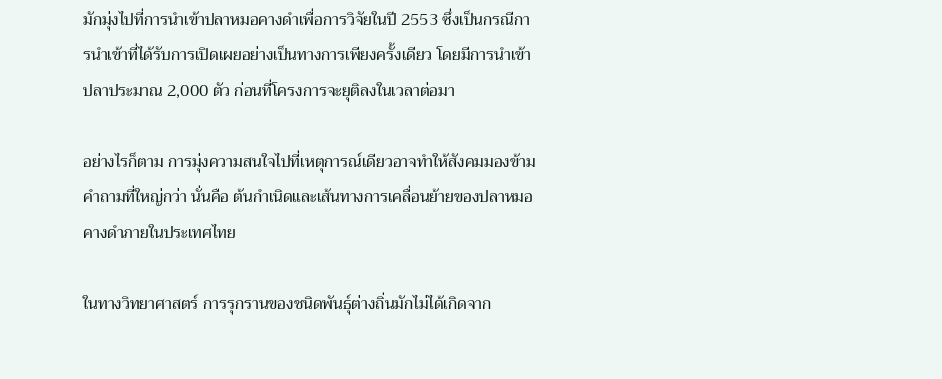มักมุ่งไปที่การนำเข้าปลาหมอคางดำเพื่อการวิจัยในปี 2553 ซึ่งเป็นกรณีการนำเข้าที่ได้รับการเปิดเผยอย่างเป็นทางการเพียงครั้งเดียว โดยมีการนำเข้าปลาประมาณ 2,000 ตัว ก่อนที่โครงการจะยุติลงในเวลาต่อมา

อย่างไรก็ตาม การมุ่งความสนใจไปที่เหตุการณ์เดียวอาจทำให้สังคมมองข้ามคำถามที่ใหญ่กว่า นั่นคือ ต้นกำเนิดและเส้นทางการเคลื่อนย้ายของปลาหมอคางดำภายในประเทศไทย

ในทางวิทยาศาสตร์ การรุกรานของชนิดพันธุ์ต่างถิ่นมักไม่ได้เกิดจาก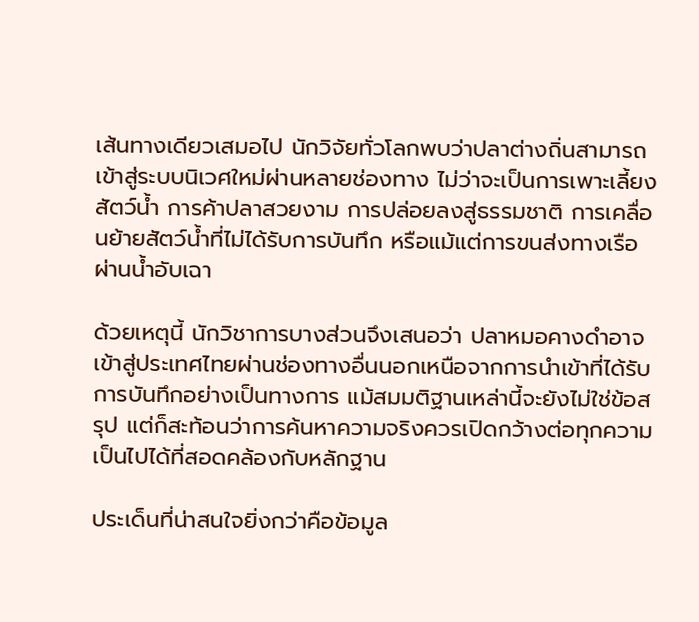เส้นทางเดียวเสมอไป นักวิจัยทั่วโลกพบว่าปลาต่างถิ่นสามารถเข้าสู่ระบบนิเวศใหม่ผ่านหลายช่องทาง ไม่ว่าจะเป็นการเพาะเลี้ยงสัตว์น้ำ การค้าปลาสวยงาม การปล่อยลงสู่ธรรมชาติ การเคลื่อนย้ายสัตว์น้ำที่ไม่ได้รับการบันทึก หรือแม้แต่การขนส่งทางเรือผ่านน้ำอับเฉา

ด้วยเหตุนี้ นักวิชาการบางส่วนจึงเสนอว่า ปลาหมอคางดำอาจเข้าสู่ประเทศไทยผ่านช่องทางอื่นนอกเหนือจากการนำเข้าที่ได้รับการบันทึกอย่างเป็นทางการ แม้สมมติฐานเหล่านี้จะยังไม่ใช่ข้อสรุป แต่ก็สะท้อนว่าการค้นหาความจริงควรเปิดกว้างต่อทุกความเป็นไปได้ที่สอดคล้องกับหลักฐาน

ประเด็นที่น่าสนใจยิ่งกว่าคือข้อมูล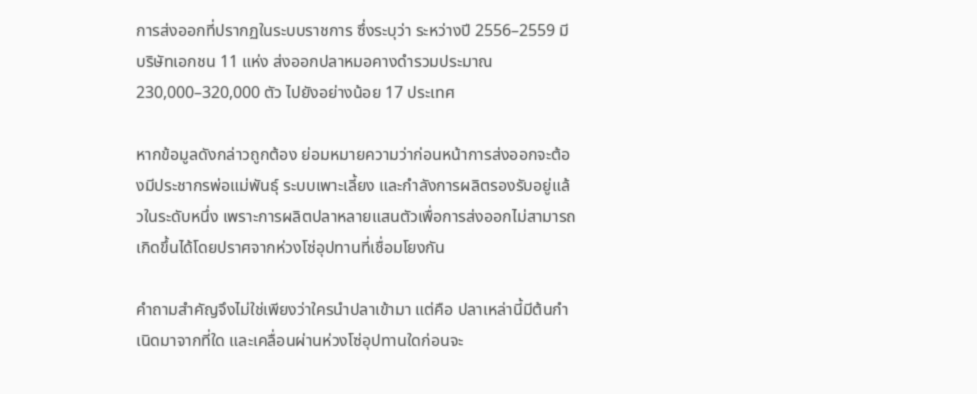การส่งออกที่ปรากฏในระบบราชการ ซึ่งระบุว่า ระหว่างปี 2556–2559 มีบริษัทเอกชน 11 แห่ง ส่งออกปลาหมอคางดำรวมประมาณ 230,000–320,000 ตัว ไปยังอย่างน้อย 17 ประเทศ

หากข้อมูลดังกล่าวถูกต้อง ย่อมหมายความว่าก่อนหน้าการส่งออกจะต้องมีประชากรพ่อแม่พันธุ์ ระบบเพาะเลี้ยง และกำลังการผลิตรองรับอยู่แล้วในระดับหนึ่ง เพราะการผลิตปลาหลายแสนตัวเพื่อการส่งออกไม่สามารถเกิดขึ้นได้โดยปราศจากห่วงโซ่อุปทานที่เชื่อมโยงกัน

คำถามสำคัญจึงไม่ใช่เพียงว่าใครนำปลาเข้ามา แต่คือ ปลาเหล่านี้มีต้นกำเนิดมาจากที่ใด และเคลื่อนผ่านห่วงโซ่อุปทานใดก่อนจะ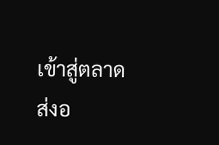เข้าสู่ตลาดส่งอ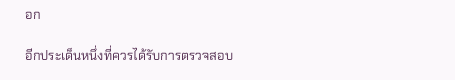อก

อีกประเด็นหนึ่งที่ควรได้รับการตรวจสอบ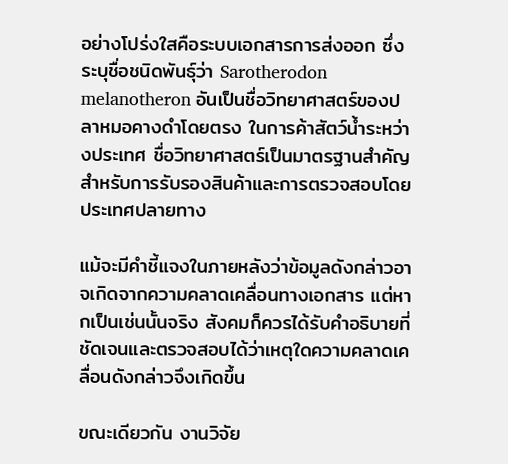อย่างโปร่งใสคือระบบเอกสารการส่งออก ซึ่งระบุชื่อชนิดพันธุ์ว่า Sarotherodon melanotheron อันเป็นชื่อวิทยาศาสตร์ของปลาหมอคางดำโดยตรง ในการค้าสัตว์น้ำระหว่างประเทศ ชื่อวิทยาศาสตร์เป็นมาตรฐานสำคัญสำหรับการรับรองสินค้าและการตรวจสอบโดยประเทศปลายทาง

แม้จะมีคำชี้แจงในภายหลังว่าข้อมูลดังกล่าวอาจเกิดจากความคลาดเคลื่อนทางเอกสาร แต่หากเป็นเช่นนั้นจริง สังคมก็ควรได้รับคำอธิบายที่ชัดเจนและตรวจสอบได้ว่าเหตุใดความคลาดเคลื่อนดังกล่าวจึงเกิดขึ้น

ขณะเดียวกัน งานวิจัย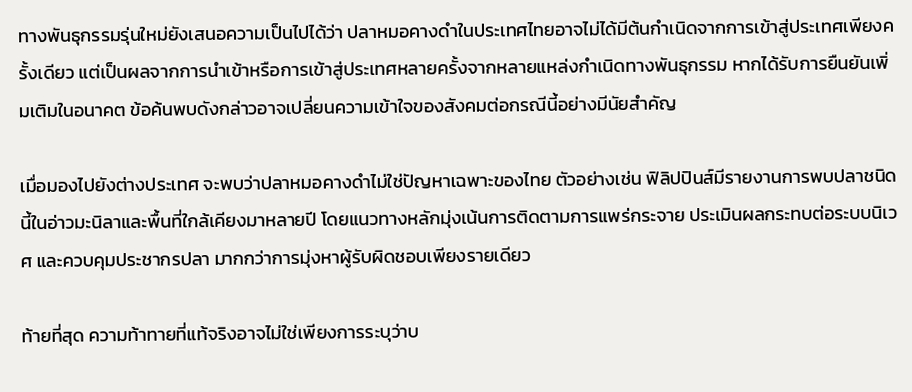ทางพันธุกรรมรุ่นใหม่ยังเสนอความเป็นไปได้ว่า ปลาหมอคางดำในประเทศไทยอาจไม่ได้มีต้นกำเนิดจากการเข้าสู่ประเทศเพียงครั้งเดียว แต่เป็นผลจากการนำเข้าหรือการเข้าสู่ประเทศหลายครั้งจากหลายแหล่งกำเนิดทางพันธุกรรม หากได้รับการยืนยันเพิ่มเติมในอนาคต ข้อค้นพบดังกล่าวอาจเปลี่ยนความเข้าใจของสังคมต่อกรณีนี้อย่างมีนัยสำคัญ

เมื่อมองไปยังต่างประเทศ จะพบว่าปลาหมอคางดำไม่ใช่ปัญหาเฉพาะของไทย ตัวอย่างเช่น ฟิลิปปินส์มีรายงานการพบปลาชนิดนี้ในอ่าวมะนิลาและพื้นที่ใกล้เคียงมาหลายปี โดยแนวทางหลักมุ่งเน้นการติดตามการแพร่กระจาย ประเมินผลกระทบต่อระบบนิเวศ และควบคุมประชากรปลา มากกว่าการมุ่งหาผู้รับผิดชอบเพียงรายเดียว

ท้ายที่สุด ความท้าทายที่แท้จริงอาจไม่ใช่เพียงการระบุว่าบ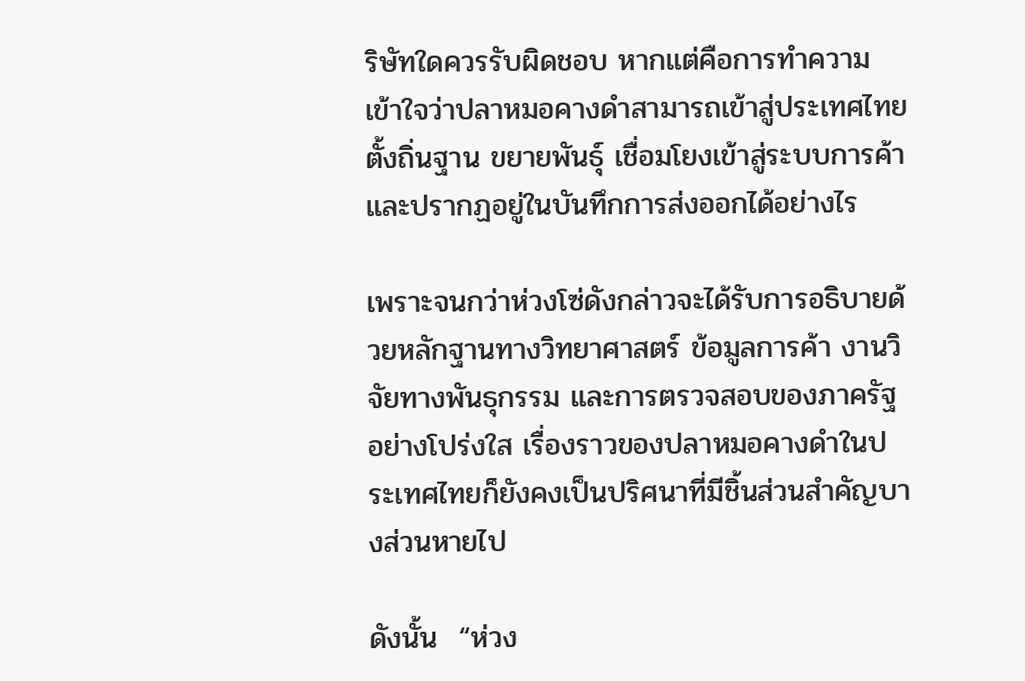ริษัทใดควรรับผิดชอบ หากแต่คือการทำความเข้าใจว่าปลาหมอคางดำสามารถเข้าสู่ประเทศไทย ตั้งถิ่นฐาน ขยายพันธุ์ เชื่อมโยงเข้าสู่ระบบการค้า และปรากฏอยู่ในบันทึกการส่งออกได้อย่างไร

เพราะจนกว่าห่วงโซ่ดังกล่าวจะได้รับการอธิบายด้วยหลักฐานทางวิทยาศาสตร์ ข้อมูลการค้า งานวิจัยทางพันธุกรรม และการตรวจสอบของภาครัฐอย่างโปร่งใส เรื่องราวของปลาหมอคางดำในประเทศไทยก็ยังคงเป็นปริศนาที่มีชิ้นส่วนสำคัญบางส่วนหายไป

ดังนั้น  “ห่วง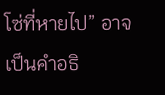โซ่ที่หายไป” อาจเป็นคำอธิ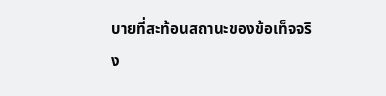บายที่สะท้อนสถานะของข้อเท็จจริง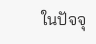ในปัจจุ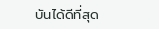บันได้ดีที่สุด